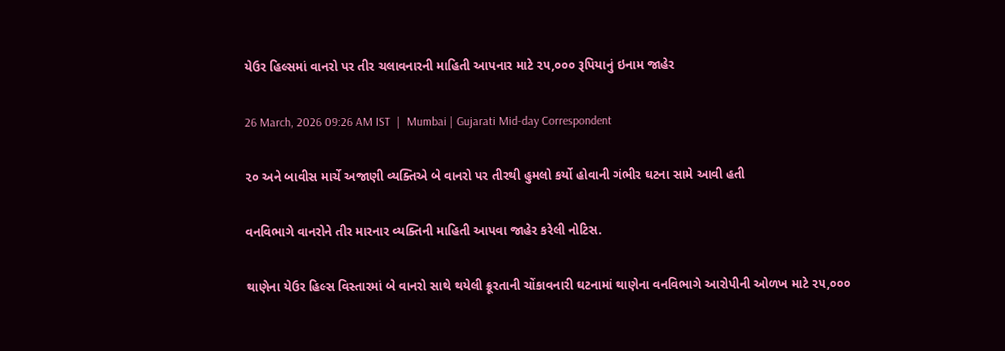યેઉર હિલ્સમાં વાનરો પર તીર ચલાવનારની માહિતી આપનાર માટે ૨૫,૦૦૦ રૂપિયાનું ઇનામ જાહેર

26 March, 2026 09:26 AM IST  |  Mumbai | Gujarati Mid-day Correspondent

૨૦ અને બાવીસ માર્ચે અજાણી વ્યક્તિએ બે વાનરો પર તીરથી હુમલો કર્યો હોવાની ગંભીર ઘટના સામે આવી હતી

વનવિભાગે વાનરોને તીર મારનાર વ્યક્તિની માહિતી આપવા જાહેર કરેલી નોટિસ.

થાણેના યેઉર હિલ્સ વિસ્તારમાં બે વાનરો સાથે થયેલી ક્રૂરતાની ચોંકાવનારી ઘટનામાં થાણેના વનવિભાગે આરોપીની ઓળખ માટે ૨૫,૦૦૦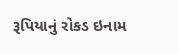રૂપિયાનું રોકડ ઇનામ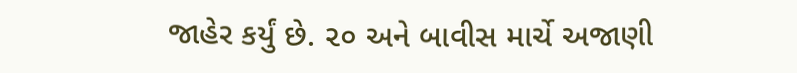જાહેર કર્યું છે. ૨૦ અને બાવીસ માર્ચે અજાણી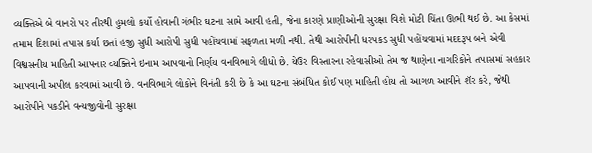વ્યક્તિએ બે વાનરો પર તીરથી હુમલો કર્યો હોવાની ગંભીર ઘટના સામે આવી હતી, જેના કારણે પ્રાણીઓની સુરક્ષા વિશે મોટી ચિંતા ઊભી થઈ છે. આ કેસમાં તમામ દિશામાં તપાસ કર્યા છતાં હજી સુધી આરોપી સુધી પહોંચવામાં સફળતા મળી નથી. તેથી આરોપીની ધરપકડ સુધી પહોંચવામાં મદદરૂપ બને એવી વિશ્વસનીય માહિતી આપનાર વ્યક્તિને ઇનામ આપવાનો નિર્ણય વનવિભાગે લીધો છે. યેઉર વિસ્તારના રહેવાસીઓ તેમ જ થાણેના નાગરિકોને તપાસમાં સહકાર આપવાની અપીલ કરવામાં આવી છે. વનવિભાગે લોકોને વિનંતી કરી છે કે આ ઘટના સંબંધિત કોઈ પણ માહિતી હોય તો આગળ આવીને શૅર કરે, જેથી આરોપીને પકડીને વન્યજીવોની સુરક્ષા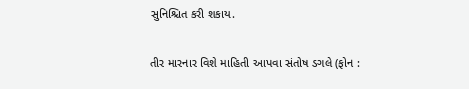સુનિશ્ચિત કરી શકાય.

તીર મારનાર વિશે માહિતી આપવા સંતોષ ડગલે (ફોન :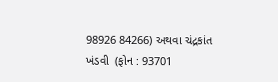98926 84266) અથવા ચંદ્રકાંત ખંડવી  (ફોન : 93701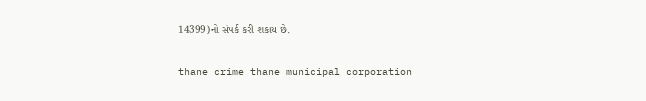14399)નો સંપર્ક કરી શકાય છે.

thane crime thane municipal corporation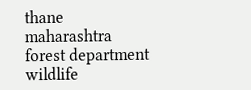thane maharashtra forest department wildlife